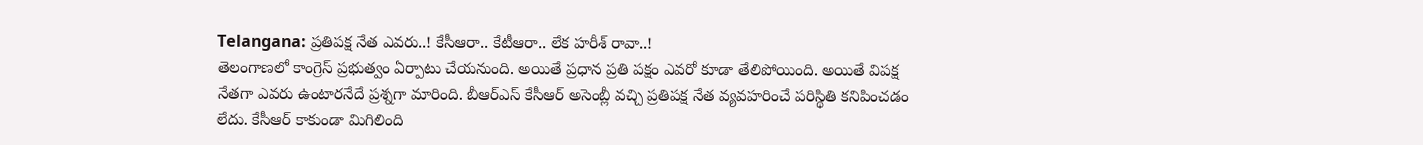Telangana: ప్రతిపక్ష నేత ఎవరు..! కేసీఆరా.. కేటీఆరా.. లేక హరీశ్ రావా..!
తెలంగాణలో కాంగ్రెస్ ప్రభుత్వం ఏర్పాటు చేయనుంది. అయితే ప్రధాన ప్రతి పక్షం ఎవరో కూడా తేలిపోయింది. అయితే విపక్ష నేతగా ఎవరు ఉంటారనేదే ప్రశ్నగా మారింది. బీఆర్ఎస్ కేసీఆర్ అసెంబ్లీ వచ్చి ప్రతిపక్ష నేత వ్యవహరించే పరిస్థితి కనిపించడం లేదు. కేసీఆర్ కాకుండా మిగిలింది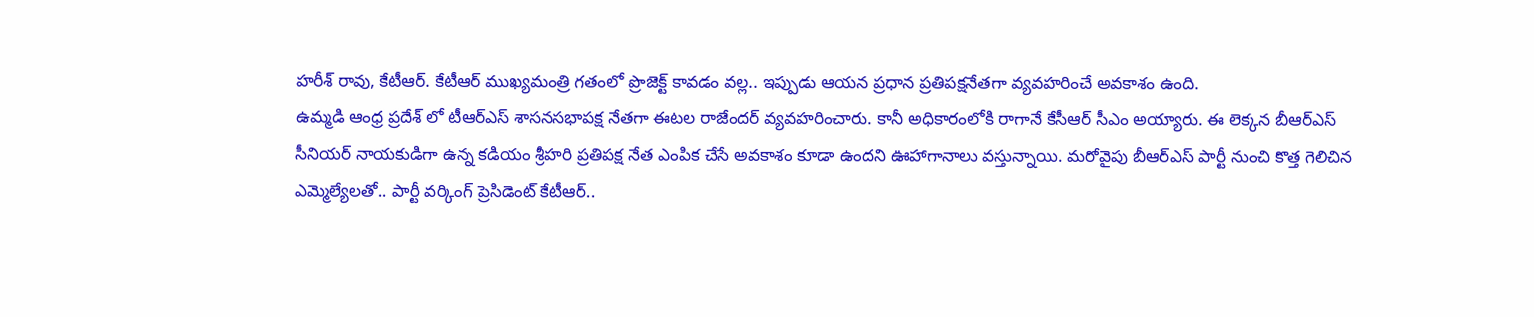హరీశ్ రావు, కేటీఆర్. కేటీఆర్ ముఖ్యమంత్రి గతంలో ప్రొజెక్ట్ కావడం వల్ల.. ఇప్పుడు ఆయన ప్రధాన ప్రతిపక్షనేతగా వ్యవహరించే అవకాశం ఉంది.
ఉమ్మడి ఆంధ్ర ప్రదేశ్ లో టీఆర్ఎస్ శాసనసభాపక్ష నేతగా ఈటల రాజేందర్ వ్యవహరించారు. కానీ అధికారంలోకి రాగానే కేసీఆర్ సీఎం అయ్యారు. ఈ లెక్కన బీఆర్ఎస్ సీనియర్ నాయకుడిగా ఉన్న కడియం శ్రీహరి ప్రతిపక్ష నేత ఎంపిక చేసే అవకాశం కూడా ఉందని ఊహాగానాలు వస్తున్నాయి. మరోవైపు బీఆర్ఎస్ పార్టీ నుంచి కొత్త గెలిచిన ఎమ్మెల్యేలతో.. పార్టీ వర్కింగ్ ప్రెసిడెంట్ కేటీఆర్..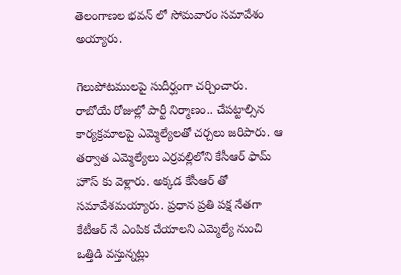తెలంగాణల భవన్ లో సోమవారం సమావేశం అయ్యారు.

గెలుపోటములపై సుదీర్ఘంగా చర్చించారు. రాబోయే రోజుల్లో పార్టీ నిర్మాణం.. చేపట్టాల్సిన కార్యక్రమాలపై ఎమ్మెల్యేలతో చర్చలు జరిపారు. ఆ తర్వాత ఎమ్మెల్యేలు ఎర్రవల్లిలోని కేసీఆర్ ఫామ్ హౌస్ కు వెళ్లారు. అక్కడ కేసీఆర్ తో సమావేశమయ్యారు. ప్రధాన ప్రతి పక్ష నేతగా కేటీఆర్ నే ఎంపిక చేయాలని ఎమ్మెల్యే నుంచి ఒత్తిడి వస్తున్నట్లు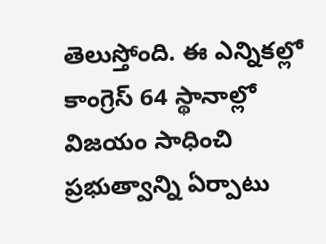తెలుస్తోంది. ఈ ఎన్నికల్లో కాంగ్రెస్ 64 స్థానాల్లో విజయం సాధించి ప్రభుత్వాన్ని ఏర్పాటు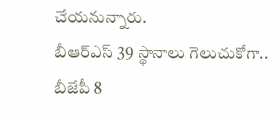చేయనున్నారు.
బీఆర్ఎస్ 39 స్థానాలు గెలుచుకోగా.. బీజేపీ 8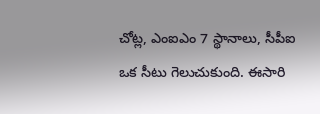చోట్ల, ఎంఐఎం 7 స్థానాలు, సీపీఐ ఒక సీటు గెలుచుకుంది. ఈసారి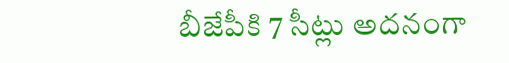బీజేపీకి 7 సీట్లు అదనంగా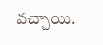వచ్చాయి.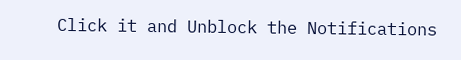Click it and Unblock the Notifications